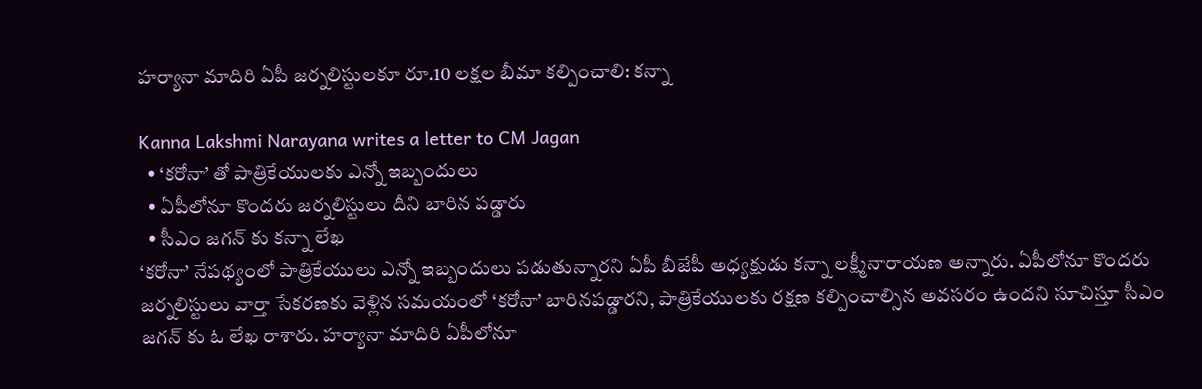హర్యానా మాదిరి ఏపీ జర్నలిస్టులకూ రూ.10 లక్షల బీమా కల్పించాలి: కన్నా

Kanna Lakshmi Narayana writes a letter to CM Jagan
  • ‘కరోనా’ తో పాత్రికేయులకు ఎన్నో ఇబ్బందులు
  • ఏపీలోనూ కొందరు జర్నలిస్టులు దీని బారిన పడ్డారు
  • సీఎం జగన్ కు కన్నా లేఖ
‘కరోనా’ నేపథ్యంలో పాత్రికేయులు ఎన్నో ఇబ్బందులు పడుతున్నారని ఏపీ బీజేపీ అధ్యక్షుడు కన్నా లక్ష్మీనారాయణ అన్నారు. ఏపీలోనూ కొందరు జర్నలిస్టులు వార్తా సేకరణకు వెళ్లిన సమయంలో ‘కరోనా’ బారినపడ్డారని, పాత్రికేయులకు రక్షణ కల్పించాల్సిన అవసరం ఉందని సూచిస్తూ సీఎం జగన్ కు ఓ లేఖ రాశారు. హర్యానా మాదిరి ఏపీలోనూ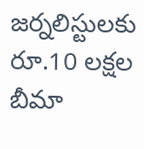జర్నలిస్టులకు రూ.10 లక్షల బీమా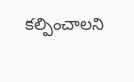కల్పించాలని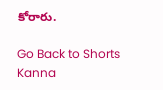కోరారు.

Go Back to Shorts
Kanna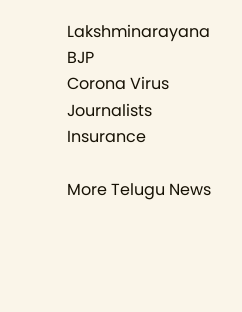Lakshminarayana
BJP
Corona Virus
Journalists
Insurance

More Telugu News